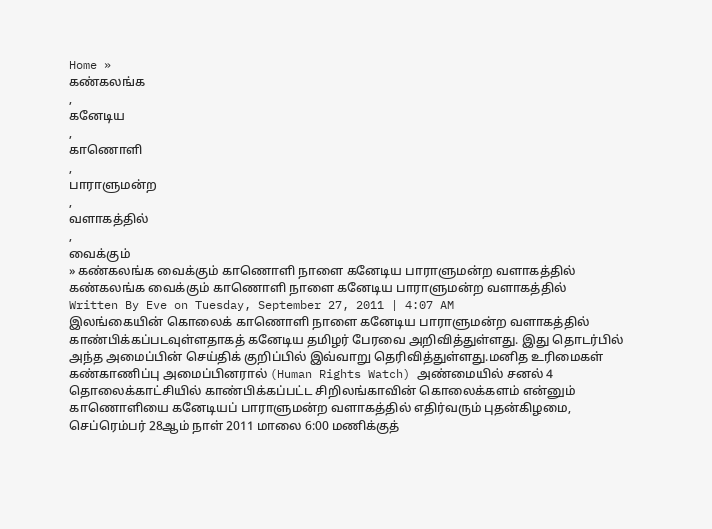Home »
கண்கலங்க
,
கனேடிய
,
காணொளி
,
பாராளுமன்ற
,
வளாகத்தில்
,
வைக்கும்
» கண்கலங்க வைக்கும் காணொளி நாளை கனேடிய பாராளுமன்ற வளாகத்தில்
கண்கலங்க வைக்கும் காணொளி நாளை கனேடிய பாராளுமன்ற வளாகத்தில்
Written By Eve on Tuesday, September 27, 2011 | 4:07 AM
இலங்கையின் கொலைக் காணொளி நாளை கனேடிய பாராளுமன்ற வளாகத்தில் காண்பிக்கப்படவுள்ளதாகத் கனேடிய தமிழர் பேரவை அறிவித்துள்ளது. இது தொடர்பில் அந்த அமைப்பின் செய்திக் குறிப்பில் இவ்வாறு தெரிவித்துள்ளது.மனித உரிமைகள் கண்காணிப்பு அமைப்பினரால் (Human Rights Watch) அண்மையில் சனல் 4 தொலைக்காட்சியில் காண்பிக்கப்பட்ட சிறிலங்காவின் கொலைக்களம் என்னும் காணொளியை கனேடியப் பாராளுமன்ற வளாகத்தில் எதிர்வரும் புதன்கிழமை, செப்ரெம்பர் 28ஆம் நாள் 2011 மாலை 6:00 மணிக்குத்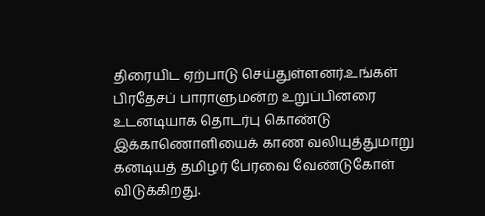திரையிட ஏற்பாடு செய்துள்ளனர்.உங்கள் பிரதேசப் பாராளுமன்ற உறுப்பினரை உடனடியாக தொடர்பு கொண்டு இக்காணொளியைக் காண வலியுத்துமாறு கனடியத் தமிழர் பேரவை வேண்டுகோள் விடுக்கிறது.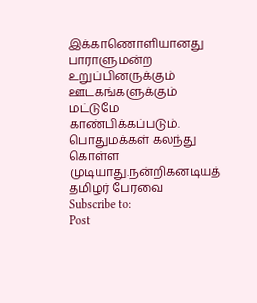இக்காணொளியானது பாராளுமன்ற உறுப்பினருக்கும் ஊடகங்களுக்கும் மட்டுமே காண்பிக்கப்படும். பொதுமக்கள் கலந்து கொள்ள முடியாது.நன்றிகனடியத் தமிழர் பேரவை
Subscribe to:
Post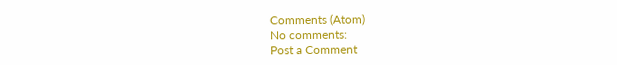Comments (Atom)
No comments:
Post a Comment